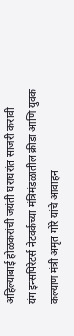अहिल्याबाई होळकरांची जयंती घराघरांत साजरी करावी
यंग इन्सपिरेटर्स नेटवर्कच्या मंत्रिमंडळातील क्रीडा आणि युवक कल्याण मंत्री अमृत गोरे यांचे आवाहन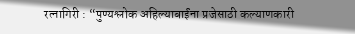रत्नागिरी : “पुण्यश्लोक अहिल्याबाईंना प्रजेसाठी कल्याणकारी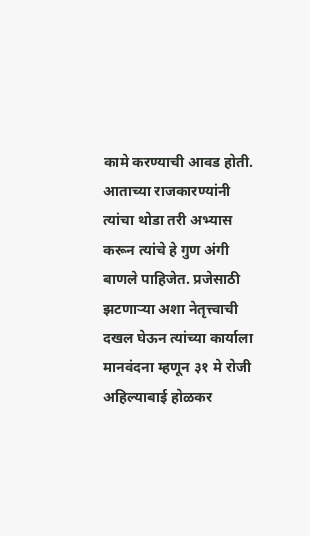कामे करण्याची आवड होती. आताच्या राजकारण्यांनी त्यांचा थोडा तरी अभ्यास करून त्यांचे हे गुण अंगी बाणले पाहिजेत. प्रजेसाठी झटणाऱ्या अशा नेतृत्त्वाची दखल घेऊन त्यांच्या कार्याला मानवंदना म्हणून ३१ मे रोजी अहिल्याबाई होळकर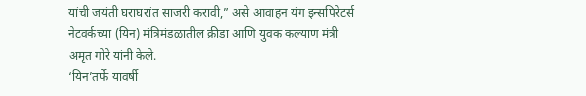यांची जयंती घराघरांत साजरी करावी,” असे आवाहन यंग इन्सपिरेटर्स नेटवर्कच्या (यिन) मंत्रिमंडळातील क्रीडा आणि युवक कल्याण मंत्री अमृत गोरे यांनी केले.
‘यिन’तर्फे यावर्षी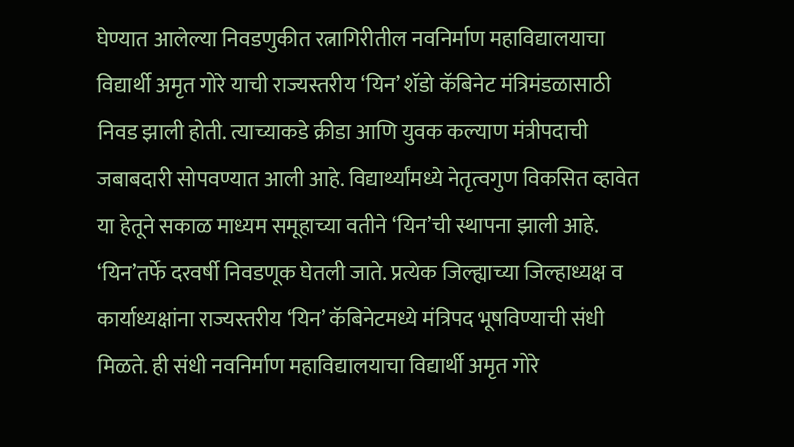घेण्यात आलेल्या निवडणुकीत रत्नागिरीतील नवनिर्माण महाविद्यालयाचा विद्यार्थी अमृत गोरे याची राज्यस्तरीय ‘यिन’ शॅडो कॅबिनेट मंत्रिमंडळासाठी निवड झाली होती. त्याच्याकडे क्रीडा आणि युवक कल्याण मंत्रीपदाची जबाबदारी सोपवण्यात आली आहे. विद्यार्थ्यांमध्ये नेतृत्वगुण विकसित व्हावेत या हेतूने सकाळ माध्यम समूहाच्या वतीने ‘यिन’ची स्थापना झाली आहे. ‘यिन’तर्फे दरवर्षी निवडणूक घेतली जाते. प्रत्येक जिल्ह्याच्या जिल्हाध्यक्ष व कार्याध्यक्षांना राज्यस्तरीय ‘यिन’ कॅबिनेटमध्ये मंत्रिपद भूषविण्याची संधी मिळते. ही संधी नवनिर्माण महाविद्यालयाचा विद्यार्थी अमृत गोरे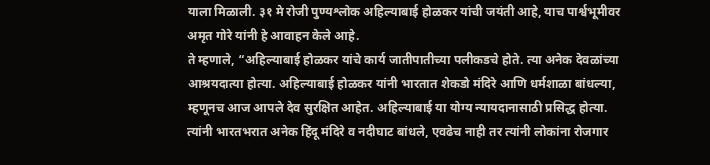याला मिळाली. ३१ मे रोजी पुण्यश्लोक अहिल्याबाई होळकर यांची जयंती आहे, याच पार्श्वभूमीवर अमृत गोरे यांनी हे आवाहन केले आहे.
ते म्हणाले, “अहिल्याबाई होळकर यांचे कार्य जातीपातीच्या पलीकडचे होते. त्या अनेक देवळांच्या आश्रयदात्या होत्या. अहिल्याबाई होळकर यांनी भारतात शेकडो मंदिरे आणि धर्मशाळा बांधल्या, म्हणूनच आज आपले देव सुरक्षित आहेत. अहिल्याबाई या योग्य न्यायदानासाठी प्रसिद्ध होत्या. त्यांनी भारतभरात अनेक हिंदू मंदिरे व नदीघाट बांधले, एवढेच नाही तर त्यांनी लोकांना रोजगार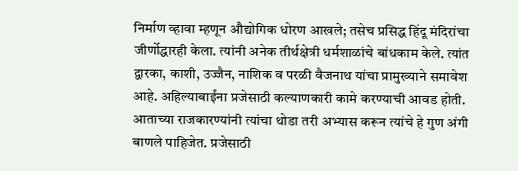निर्माण व्हावा म्हणून औद्योगिक धोरण आखले; तसेच प्रसिद्ध हिंदू मंदिरांचा जीर्णोद्धारही केला. त्यांनी अनेक तीर्थक्षेत्री धर्मशाळांचे बांधकाम केले. त्यांत द्वारका, काशी, उज्जैन, नाशिक व परळी वैजनाथ यांचा प्रामुख्याने समावेश आहे. अहिल्याबाईंना प्रजेसाठी कल्याणकारी कामे करण्याची आवड होती. आताच्या राजकारण्यांनी त्यांचा थोडा तरी अभ्यास करून त्यांचे हे गुण अंगी बाणले पाहिजेत. प्रजेसाठी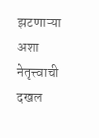झटणाऱ्या अशा नेतृत्त्वाची दखल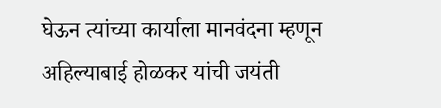घेऊन त्यांच्या कार्याला मानवंदना म्हणून अहिल्याबाई होळकर यांची जयंती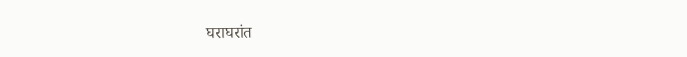घराघरांत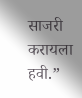साजरी करायला हवी.”